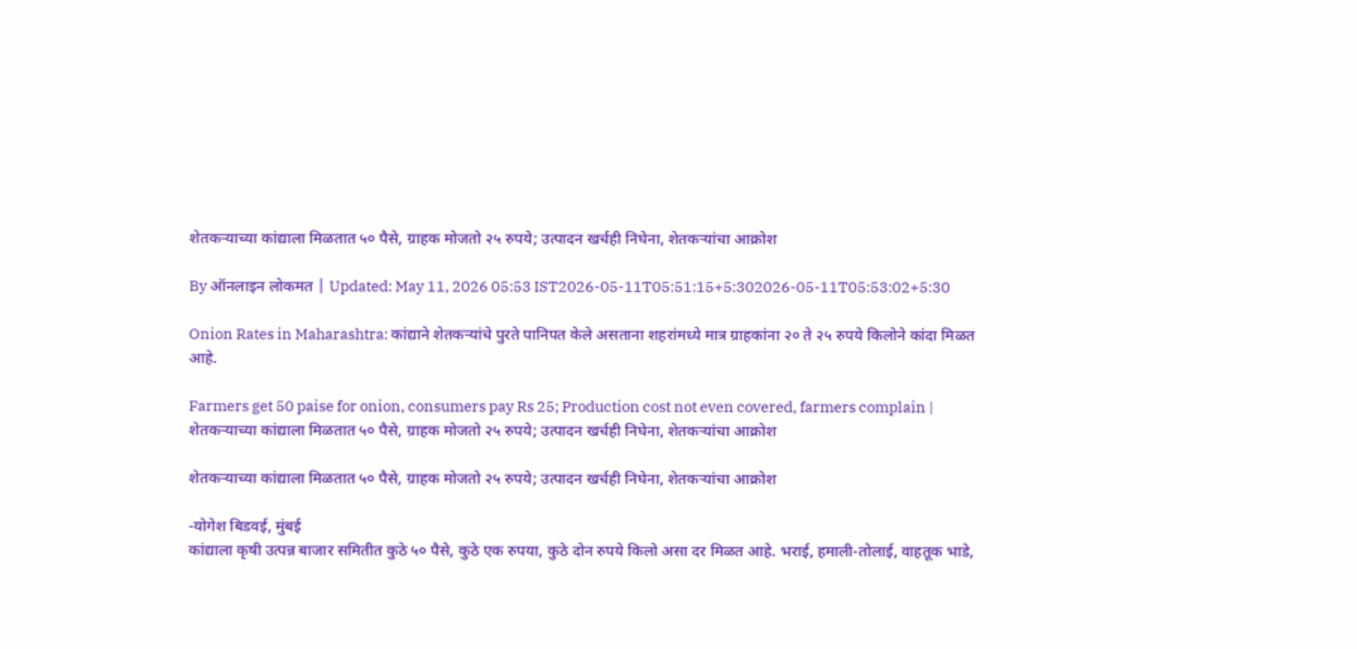शेतकऱ्याच्या कांद्याला मिळतात ५० पैसे, ग्राहक मोजतो २५ रुपये; उत्पादन खर्चही निघेना, शेतकऱ्यांचा आक्रोश

By ऑनलाइन लोकमत | Updated: May 11, 2026 05:53 IST2026-05-11T05:51:15+5:302026-05-11T05:53:02+5:30

Onion Rates in Maharashtra: कांद्याने शेतकऱ्यांचे पुरते पानिपत केले असताना शहरांमध्ये मात्र ग्राहकांना २० ते २५ रुपये किलोने कांदा मिळत आहे.

Farmers get 50 paise for onion, consumers pay Rs 25; Production cost not even covered, farmers complain | शेतकऱ्याच्या कांद्याला मिळतात ५० पैसे, ग्राहक मोजतो २५ रुपये; उत्पादन खर्चही निघेना, शेतकऱ्यांचा आक्रोश

शेतकऱ्याच्या कांद्याला मिळतात ५० पैसे, ग्राहक मोजतो २५ रुपये; उत्पादन खर्चही निघेना, शेतकऱ्यांचा आक्रोश

-योगेश बिडवई, मुंबई
कांद्याला कृषी उत्पन्न बाजार समितीत कुठे ५० पैसे, कुठे एक रुपया, कुठे दोन रुपये किलो असा दर मिळत आहे. भराई, हमाली-तोलाई, वाहतूक भाडे,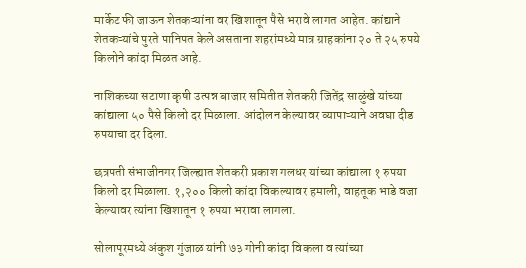मार्केट फी जाऊन शेतकऱ्यांना वर खिशातून पैसे भरावे लागत आहेत. कांद्याने शेतकऱ्यांचे पुरते पानिपत केले असताना शहरांमध्ये मात्र ग्राहकांना २० ते २५ रुपये किलोने कांदा मिळत आहे.

नाशिकच्या सटाणा कृषी उत्पन्न बाजार समितीत शेतकरी जितेंद्र साळुंखे यांच्या कांद्याला ५० पैसे किलो दर मिळाला. आंदोलन केल्यावर व्यापाऱ्याने अवघा दीड रुपयाचा दर दिला.

छत्रपती संभाजीनगर जिल्ह्यात शेतकरी प्रकाश गलधर यांच्या कांद्याला १ रुपया किलो दर मिळाला. १,२०० किलो कांदा विकल्यावर हमाली, वाहतूक भाडे वजा केल्यावर त्यांना खिशातून १ रुपया भरावा लागला.

सोलापूरमध्ये अंकुश गुंजाळ यांनी ७३ गोनी कांदा विकला व त्यांच्या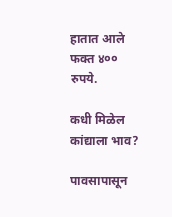हातात आले फक्त ४०० रुपये.

कधी मिळेल कांद्याला भाव?

पावसापासून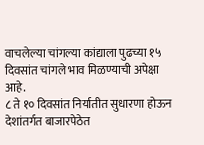वाचलेल्या चांगल्या कांद्याला पुढच्या १५ दिवसांत चांगले भाव मिळण्याची अपेक्षा आहे.
८ ते १० दिवसांत निर्यातीत सुधारणा होऊन देशांतर्गत बाजारपेठेत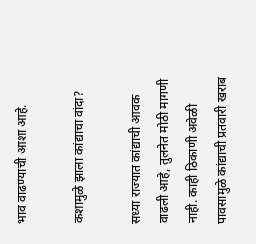भाव वाढण्याची आशा आहे.

कशामुळे झाला कांद्याचा वांदा?

सध्या राज्यात कांद्याची आवक वाढली आहे, तुलनेत मोठी मागणी नाही. काही ठिकाणी अवेळी पावसामुळे कांद्याची प्रतवारी खराब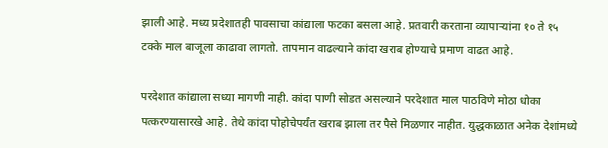झाली आहे. मध्य प्रदेशातही पावसाचा कांद्याला फटका बसला आहे. प्रतवारी करताना व्यापाऱ्यांना १० ते १५ टक्के माल बाजूला काढावा लागतो. तापमान वाढल्याने कांदा खराब होण्याचे प्रमाण वाढत आहे.

परदेशात कांद्याला सध्या मागणी नाही. कांदा पाणी सोडत असल्याने परदेशात माल पाठविणे मोठा धोका पत्करण्यासारखे आहे. तेथे कांदा पोहोचेपर्यंत खराब झाला तर पैसे मिळणार नाहीत. युद्धकाळात अनेक देशांमध्ये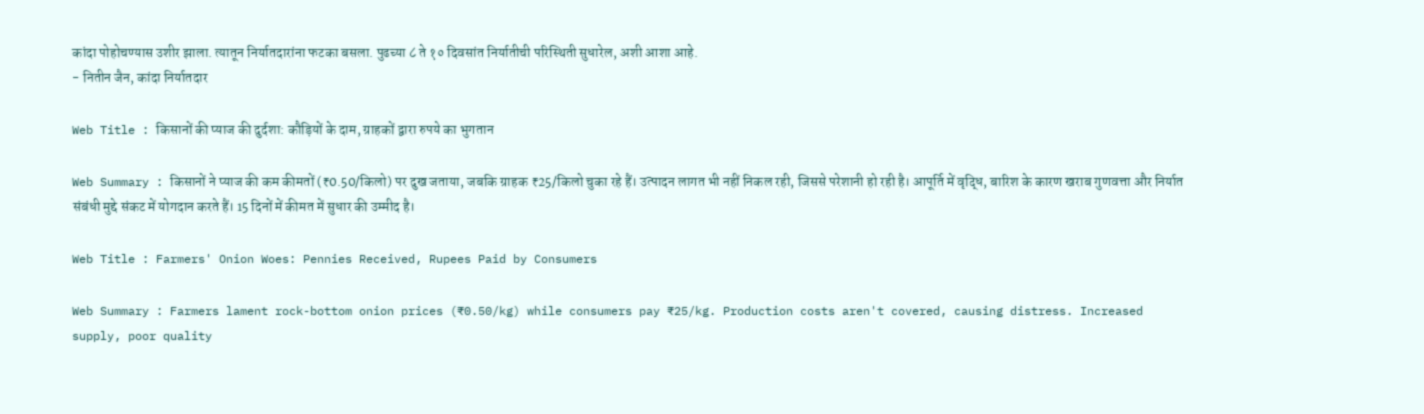कांदा पोहोचण्यास उशीर झाला. त्यातून निर्यातदारांना फटका बसला. पुढच्या ८ ते १० दिवसांत निर्यातीची परिस्थिती सुधारेल, अशी आशा आहे.
- नितीन जैन, कांदा निर्यातदार

Web Title : किसानों की प्याज की दुर्दशा: कौड़ियों के दाम, ग्राहकों द्वारा रुपये का भुगतान

Web Summary : किसानों ने प्याज की कम कीमतों (₹0.50/किलो) पर दुख जताया, जबकि ग्राहक ₹25/किलो चुका रहे हैं। उत्पादन लागत भी नहीं निकल रही, जिससे परेशानी हो रही है। आपूर्ति में वृद्धि, बारिश के कारण खराब गुणवत्ता और निर्यात संबंधी मुद्दे संकट में योगदान करते हैं। 15 दिनों में कीमत में सुधार की उम्मीद है।

Web Title : Farmers' Onion Woes: Pennies Received, Rupees Paid by Consumers

Web Summary : Farmers lament rock-bottom onion prices (₹0.50/kg) while consumers pay ₹25/kg. Production costs aren't covered, causing distress. Increased supply, poor quality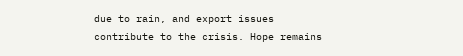due to rain, and export issues contribute to the crisis. Hope remains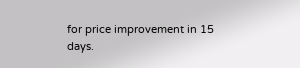for price improvement in 15 days.